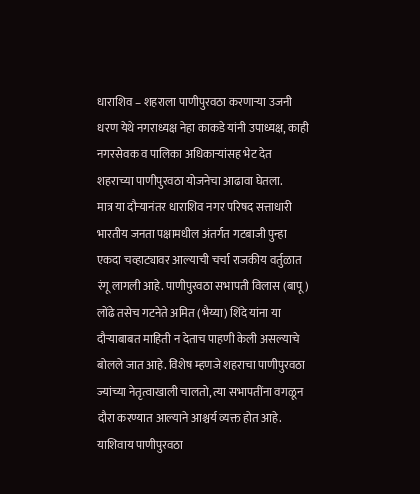धाराशिव – शहराला पाणीपुरवठा करणाऱ्या उजनी धरण येथे नगराध्यक्ष नेहा काकडे यांनी उपाध्यक्ष, काही नगरसेवक व पालिका अधिकाऱ्यांसह भेट देत शहराच्या पाणीपुरवठा योजनेचा आढावा घेतला.
मात्र या दौऱ्यानंतर धाराशिव नगर परिषद सत्ताधारी भारतीय जनता पक्षामधील अंतर्गत गटबाजी पुन्हा एकदा चव्हाट्यावर आल्याची चर्चा राजकीय वर्तुळात रंगू लागली आहे. पाणीपुरवठा सभापती विलास (बापू) लोंढे तसेच गटनेते अमित (भैय्या) शिंदे यांना या दौऱ्याबाबत माहिती न देताच पाहणी केली असल्याचे बोलले जात आहे. विशेष म्हणजे शहराचा पाणीपुरवठा ज्यांच्या नेतृत्वाखाली चालतो, त्या सभापतींना वगळून दौरा करण्यात आल्याने आश्चर्य व्यक्त होत आहे.
याशिवाय पाणीपुरवठा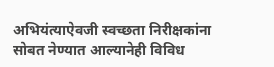अभियंत्याऐवजी स्वच्छता निरीक्षकांना सोबत नेण्यात आल्यानेही विविध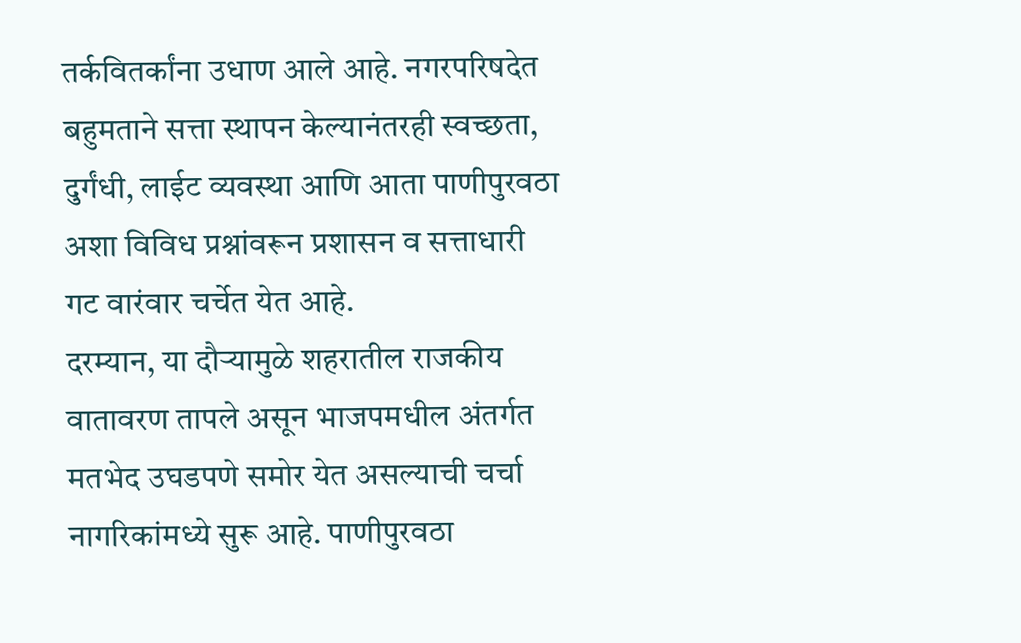तर्कवितर्कांना उधाण आले आहे. नगरपरिषदेत बहुमताने सत्ता स्थापन केल्यानंतरही स्वच्छता, दुर्गंधी, लाईट व्यवस्था आणि आता पाणीपुरवठा अशा विविध प्रश्नांवरून प्रशासन व सत्ताधारी गट वारंवार चर्चेत येत आहे.
दरम्यान, या दौऱ्यामुळे शहरातील राजकीय वातावरण तापले असून भाजपमधील अंतर्गत मतभेद उघडपणे समोर येत असल्याची चर्चा नागरिकांमध्ये सुरू आहे. पाणीपुरवठा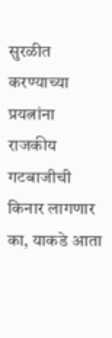सुरळीत करण्याच्या प्रयत्नांना राजकीय गटबाजीची किनार लागणार का, याकडे आता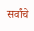सर्वांचे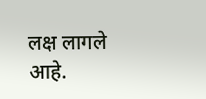लक्ष लागले आहे.